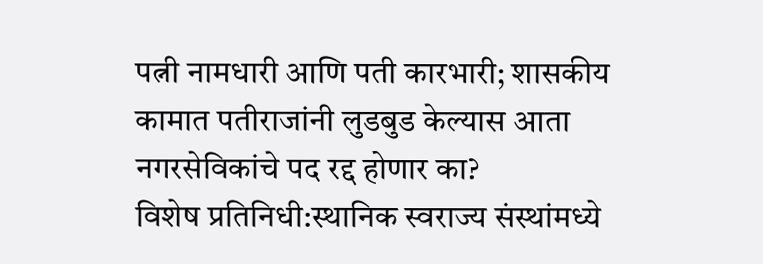पत्नी नामधारी आणि पती कारभारी; शासकीय कामात पतीराजांनी लुडबुड केल्यास आता नगरसेविकांचे पद रद्द होणार का?
विशेष प्रतिनिधी:स्थानिक स्वराज्य संस्थांमध्ये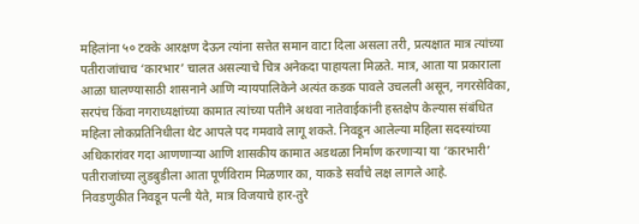महिलांना ५० टक्के आरक्षण देऊन त्यांना सत्तेत समान वाटा दिला असला तरी, प्रत्यक्षात मात्र त्यांच्या पतीराजांचाच ‘कारभार’ चालत असल्याचे चित्र अनेकदा पाहायला मिळते. मात्र, आता या प्रकाराला आळा घालण्यासाठी शासनाने आणि न्यायपालिकेने अत्यंत कडक पावले उचलली असून, नगरसेविका, सरपंच किंवा नगराध्यक्षांच्या कामात त्यांच्या पतीने अथवा नातेवाईकांनी हस्तक्षेप केल्यास संबंधित महिला लोकप्रतिनिधीला थेट आपले पद गमवावे लागू शकते. निवडून आलेल्या महिला सदस्यांच्या अधिकारांवर गदा आणणाऱ्या आणि शासकीय कामात अडथळा निर्माण करणाऱ्या या ‘कारभारी’ पतीराजांच्या लुडबुडीला आता पूर्णविराम मिळणार का, याकडे सर्वांचे लक्ष लागले आहे.
निवडणुकीत निवडून पत्नी येते, मात्र विजयाचे हार-तुरे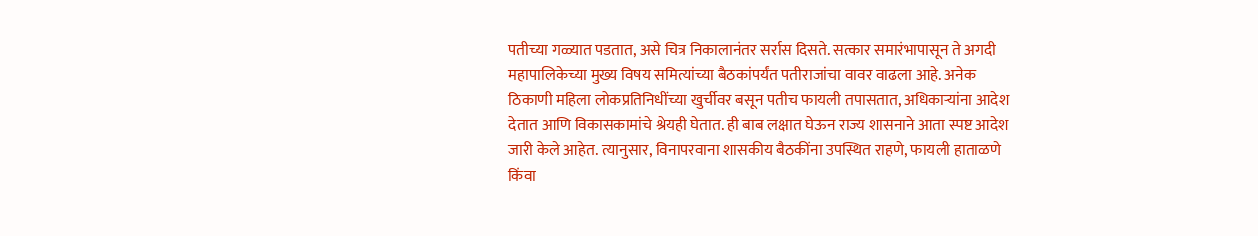पतीच्या गळ्यात पडतात, असे चित्र निकालानंतर सर्रास दिसते. सत्कार समारंभापासून ते अगदी महापालिकेच्या मुख्य विषय समित्यांच्या बैठकांपर्यंत पतीराजांचा वावर वाढला आहे. अनेक ठिकाणी महिला लोकप्रतिनिधींच्या खुर्चीवर बसून पतीच फायली तपासतात, अधिकाऱ्यांना आदेश देतात आणि विकासकामांचे श्रेयही घेतात. ही बाब लक्षात घेऊन राज्य शासनाने आता स्पष्ट आदेश जारी केले आहेत. त्यानुसार, विनापरवाना शासकीय बैठकींना उपस्थित राहणे, फायली हाताळणे किंवा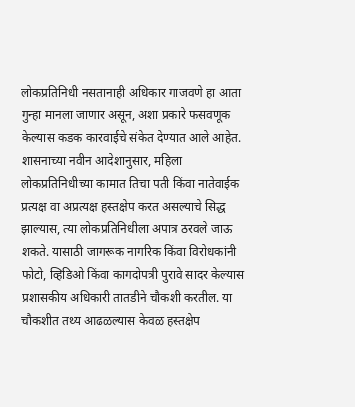लोकप्रतिनिधी नसतानाही अधिकार गाजवणे हा आता गुन्हा मानला जाणार असून, अशा प्रकारे फसवणूक केल्यास कडक कारवाईचे संकेत देण्यात आले आहेत.
शासनाच्या नवीन आदेशानुसार, महिला लोकप्रतिनिधीच्या कामात तिचा पती किंवा नातेवाईक प्रत्यक्ष वा अप्रत्यक्ष हस्तक्षेप करत असल्याचे सिद्ध झाल्यास, त्या लोकप्रतिनिधीला अपात्र ठरवले जाऊ शकते. यासाठी जागरूक नागरिक किंवा विरोधकांनी फोटो, व्हिडिओ किंवा कागदोपत्री पुरावे सादर केल्यास प्रशासकीय अधिकारी तातडीने चौकशी करतील. या चौकशीत तथ्य आढळल्यास केवळ हस्तक्षेप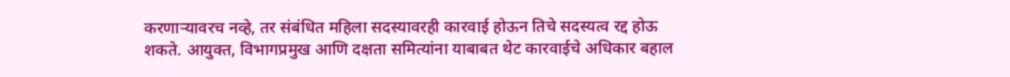करणाऱ्यावरच नव्हे, तर संबंधित महिला सदस्यावरही कारवाई होऊन तिचे सदस्यत्व रद्द होऊ शकते. आयुक्त, विभागप्रमुख आणि दक्षता समित्यांना याबाबत थेट कारवाईचे अधिकार बहाल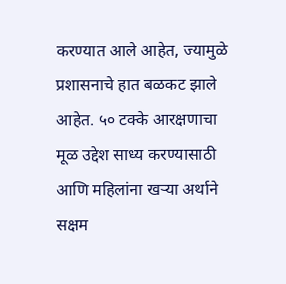करण्यात आले आहेत, ज्यामुळे प्रशासनाचे हात बळकट झाले आहेत. ५० टक्के आरक्षणाचा मूळ उद्देश साध्य करण्यासाठी आणि महिलांना खऱ्या अर्थाने सक्षम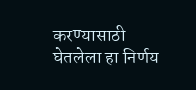करण्यासाठी घेतलेला हा निर्णय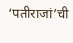‘पतीराजां’ची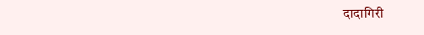दादागिरी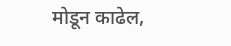मोडून काढेल,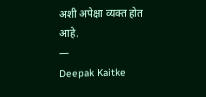अशी अपेक्षा व्यक्त होत आहे.
—
Deepak Kaitke